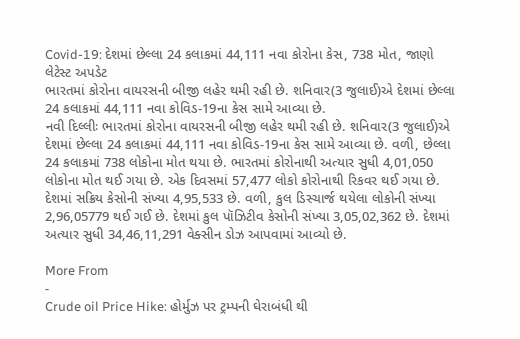Covid-19: દેશમાં છેલ્લા 24 કલાકમાં 44,111 નવા કોરોના કેસ, 738 મોત, જાણો લેટેસ્ટ અપડેટ
ભારતમાં કોરોના વાયરસની બીજી લહેર થમી રહી છે. શનિવાર(3 જુલાઈ)એ દેશમાં છેલ્લા 24 કલાકમાં 44,111 નવા કોવિડ-19ના કેસ સામે આવ્યા છે.
નવી દિલ્લીઃ ભારતમાં કોરોના વાયરસની બીજી લહેર થમી રહી છે. શનિવાર(3 જુલાઈ)એ દેશમાં છેલ્લા 24 કલાકમાં 44,111 નવા કોવિડ-19ના કેસ સામે આવ્યા છે. વળી, છેલ્લા 24 કલાકમાં 738 લોકોના મોત થયા છે. ભારતમાં કોરોનાથી અત્યાર સુધી 4,01,050 લોકોના મોત થઈ ગયા છે. એક દિવસમાં 57,477 લોકો કોરોનાથી રિકવર થઈ ગયા છે. દેશમાં સક્રિય કેસોની સંખ્યા 4,95,533 છે. વળી, કુલ ડિસ્ચાર્જ થયેલા લોકોની સંખ્યા 2,96,05779 થઈ ગઈ છે. દેશમાં કુલ પૉઝિટીવ કેસોની સંખ્યા 3,05,02,362 છે. દેશમાં અત્યાર સુધી 34,46,11,291 વેક્સીન ડોઝ આપવામાં આવ્યો છે.

More From
-
Crude oil Price Hike: હોર્મુઝ પર ટ્રમ્પની ઘેરાબંધી થી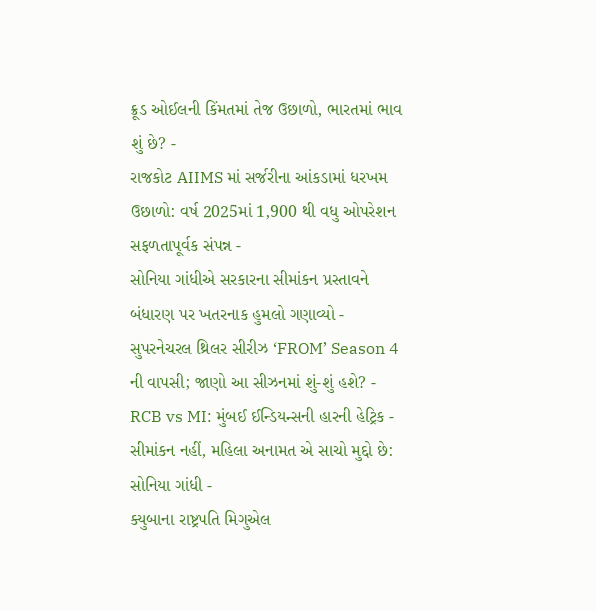ક્રૂડ ઓઈલની કિંમતમાં તેજ ઉછાળો, ભારતમાં ભાવ શું છે? -
રાજકોટ AIIMS માં સર્જરીના આંકડામાં ધરખમ ઉછાળો: વર્ષ 2025માં 1,900 થી વધુ ઓપરેશન સફળતાપૂર્વક સંપન્ન -
સોનિયા ગાંધીએ સરકારના સીમાંકન પ્રસ્તાવને બંધારણ પર ખતરનાક હુમલો ગણાવ્યો -
સુપરનેચરલ થ્રિલર સીરીઝ ‘FROM’ Season 4 ની વાપસી; જાણો આ સીઝનમાં શું-શું હશે? -
RCB vs MI: મુંબઈ ઈન્ડિયન્સની હારની હેટ્રિક -
સીમાંકન નહીં, મહિલા અનામત એ સાચો મુદ્દો છે: સોનિયા ગાંધી -
ક્યુબાના રાષ્ટ્રપતિ મિગુએલ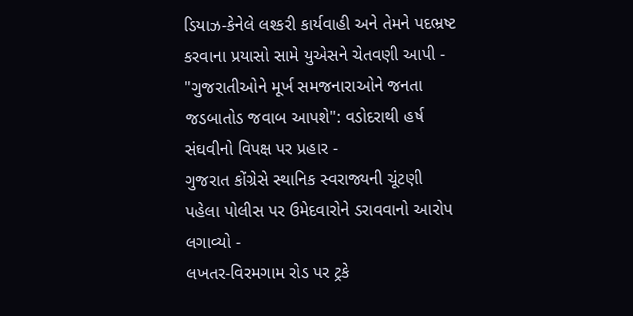ડિયાઝ-કેનેલે લશ્કરી કાર્યવાહી અને તેમને પદભ્રષ્ટ કરવાના પ્રયાસો સામે યુએસને ચેતવણી આપી -
"ગુજરાતીઓને મૂર્ખ સમજનારાઓને જનતા જડબાતોડ જવાબ આપશે": વડોદરાથી હર્ષ સંઘવીનો વિપક્ષ પર પ્રહાર -
ગુજરાત કોંગ્રેસે સ્થાનિક સ્વરાજ્યની ચૂંટણી પહેલા પોલીસ પર ઉમેદવારોને ડરાવવાનો આરોપ લગાવ્યો -
લખતર-વિરમગામ રોડ પર ટ્રકે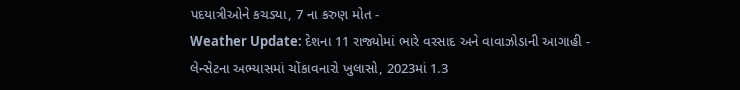પદયાત્રીઓને કચડ્યા, 7 ના કરુણ મોત -
Weather Update: દેશના 11 રાજ્યોમાં ભારે વરસાદ અને વાવાઝોડાની આગાહી -
લેન્સેટના અભ્યાસમાં ચોંકાવનારો ખુલાસો, 2023માં 1.3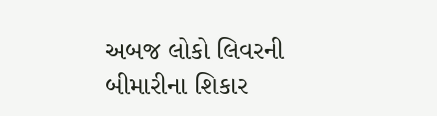અબજ લોકો લિવરની બીમારીના શિકાર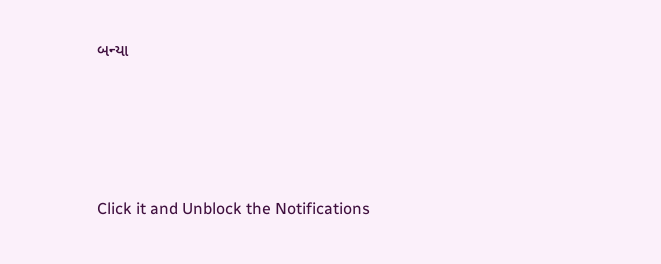બન્યા








Click it and Unblock the Notifications